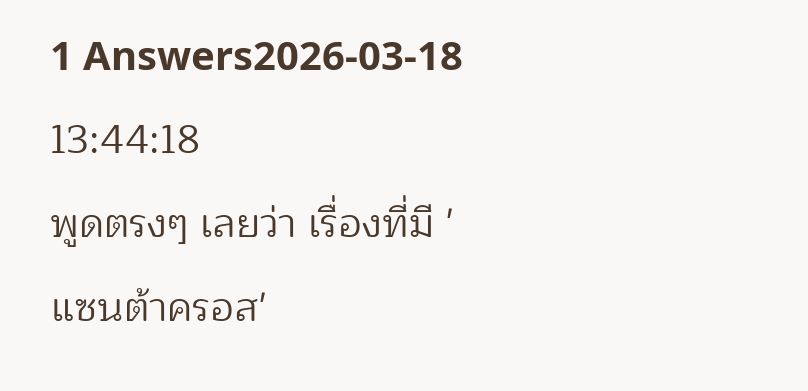1 Answers2026-03-18 13:44:18
พูดตรงๆ เลยว่า เรื่องที่มี 'แซนต้าครอส'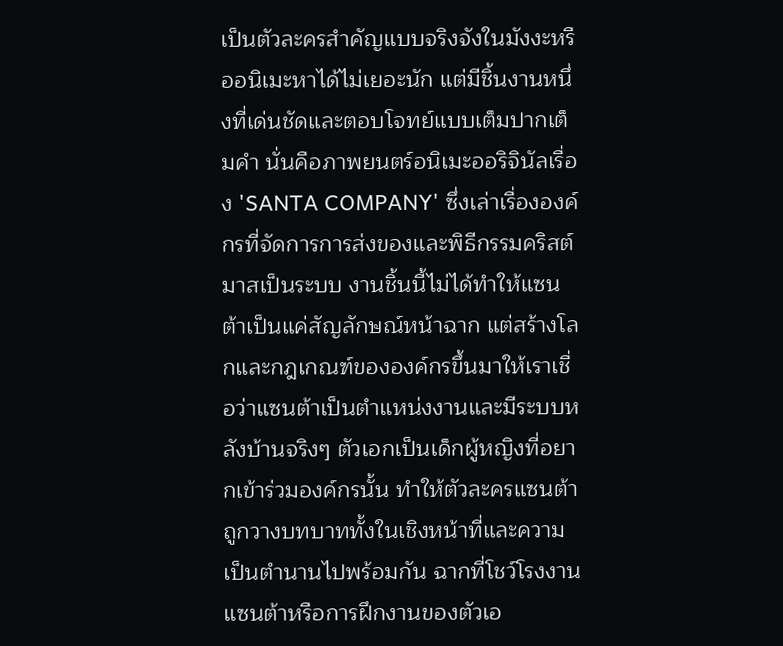เป็นตัวละครสำคัญแบบจริงจังในมังงะหรืออนิเมะหาได้ไม่เยอะนัก แต่มีชิ้นงานหนึ่งที่เด่นชัดและตอบโจทย์แบบเต็มปากเต็มคำ นั่นคือภาพยนตร์อนิเมะออริจินัลเรื่อง 'SANTA COMPANY' ซึ่งเล่าเรื่ององค์กรที่จัดการการส่งของและพิธีกรรมคริสต์มาสเป็นระบบ งานชิ้นนี้ไม่ได้ทำให้แซนต้าเป็นแค่สัญลักษณ์หน้าฉาก แต่สร้างโลกและกฎเกณฑ์ขององค์กรขึ้นมาให้เราเชื่อว่าแซนต้าเป็นตำแหน่งงานและมีระบบหลังบ้านจริงๆ ตัวเอกเป็นเด็กผู้หญิงที่อยากเข้าร่วมองค์กรนั้น ทำให้ตัวละครแซนต้าถูกวางบทบาททั้งในเชิงหน้าที่และความเป็นตำนานไปพร้อมกัน ฉากที่โชว์โรงงานแซนต้าหรือการฝึกงานของตัวเอ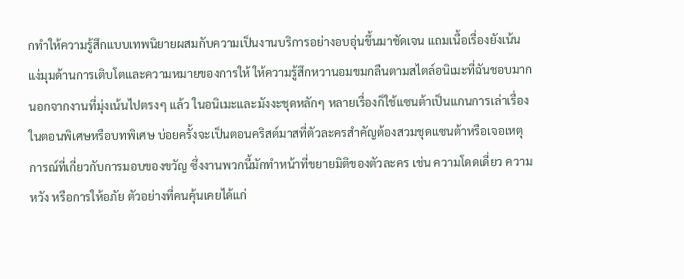กทำให้ความรู้สึกแบบเทพนิยายผสมกับความเป็นงานบริการอย่างอบอุ่นขึ้นมาชัดเจน แถมเนื้อเรื่องยังเน้นแง่มุมด้านการเติบโตและความหมายของการให้ ให้ความรู้สึกหวานอมขมกลืนตามสไตล์อนิเมะที่ฉันชอบมาก
นอกจากงานที่มุ่งเน้นไปตรงๆ แล้ว ในอนิเมะและมังงะชุดหลักๆ หลายเรื่องก็ใช้แซนต้าเป็นแกนการเล่าเรื่องในตอนพิเศษหรือบทพิเศษ บ่อยครั้งจะเป็นตอนคริสต์มาสที่ตัวละครสำคัญต้องสวมชุดแซนต้าหรือเจอเหตุการณ์ที่เกี่ยวกับการมอบของขวัญ ซึ่งงานพวกนี้มักทำหน้าที่ขยายมิติของตัวละคร เช่น ความโดดเดี่ยว ความหวัง หรือการให้อภัย ตัวอย่างที่คนคุ้นเคยได้แก่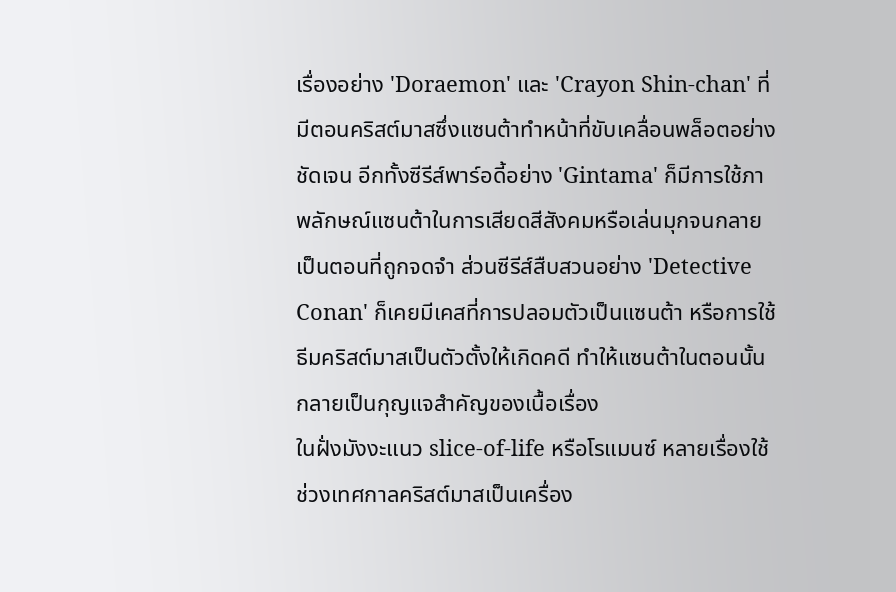เรื่องอย่าง 'Doraemon' และ 'Crayon Shin-chan' ที่มีตอนคริสต์มาสซึ่งแซนต้าทำหน้าที่ขับเคลื่อนพล็อตอย่างชัดเจน อีกทั้งซีรีส์พาร์อดี้อย่าง 'Gintama' ก็มีการใช้ภาพลักษณ์แซนต้าในการเสียดสีสังคมหรือเล่นมุกจนกลายเป็นตอนที่ถูกจดจำ ส่วนซีรีส์สืบสวนอย่าง 'Detective Conan' ก็เคยมีเคสที่การปลอมตัวเป็นแซนต้า หรือการใช้ธีมคริสต์มาสเป็นตัวตั้งให้เกิดคดี ทำให้แซนต้าในตอนนั้นกลายเป็นกุญแจสำคัญของเนื้อเรื่อง
ในฝั่งมังงะแนว slice-of-life หรือโรแมนซ์ หลายเรื่องใช้ช่วงเทศกาลคริสต์มาสเป็นเครื่อง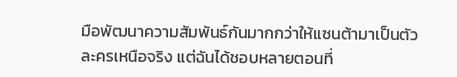มือพัฒนาความสัมพันธ์กันมากกว่าให้แซนต้ามาเป็นตัวละครเหนือจริง แต่ฉันได้ชอบหลายตอนที่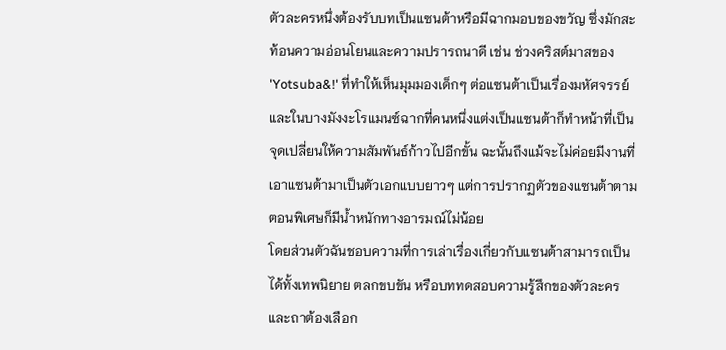ตัวละครหนึ่งต้องรับบทเป็นแซนต้าหรือมีฉากมอบของขวัญ ซึ่งมักสะท้อนความอ่อนโยนและความปรารถนาดี เช่น ช่วงคริสต์มาสของ 'Yotsuba&!' ที่ทำให้เห็นมุมมองเด็กๆ ต่อแซนต้าเป็นเรื่องมหัศจรรย์ และในบางมังงะโรแมนซ์ฉากที่คนหนึ่งแต่งเป็นแซนต้าก็ทำหน้าที่เป็นจุดเปลี่ยนให้ความสัมพันธ์ก้าวไปอีกขั้น ฉะนั้นถึงแม้จะไม่ค่อยมีงานที่เอาแซนต้ามาเป็นตัวเอกแบบยาวๆ แต่การปรากฏตัวของแซนต้าตามตอนพิเศษก็มีน้ำหนักทางอารมณ์ไม่น้อย
โดยส่วนตัวฉันชอบความที่การเล่าเรื่องเกี่ยวกับแซนต้าสามารถเป็นได้ทั้งเทพนิยาย ตลกขบขัน หรือบททดสอบความรู้สึกของตัวละคร และถาต้องเลือก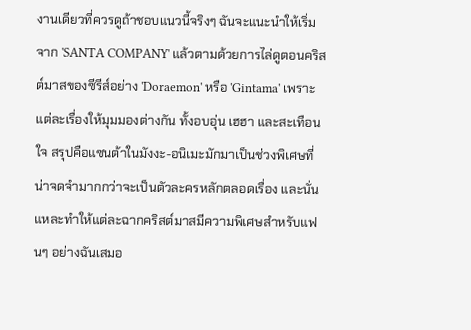งานเดียวที่ควรดูถ้าชอบแนวนี้จริงๆ ฉันจะแนะนำให้เริ่มจาก 'SANTA COMPANY' แล้วตามด้วยการไล่ดูตอนคริสต์มาสของซีรีส์อย่าง 'Doraemon' หรือ 'Gintama' เพราะแต่ละเรื่องให้มุมมองต่างกัน ทั้งอบอุ่น เฮฮา และสะเทือนใจ สรุปคือแซนต้าในมังงะ-อนิเมะมักมาเป็นช่วงพิเศษที่น่าจดจำมากกว่าจะเป็นตัวละครหลักตลอดเรื่อง และนั่นแหละทำให้แต่ละฉากคริสต์มาสมีความพิเศษสำหรับแฟนๆ อย่างฉันเสมอ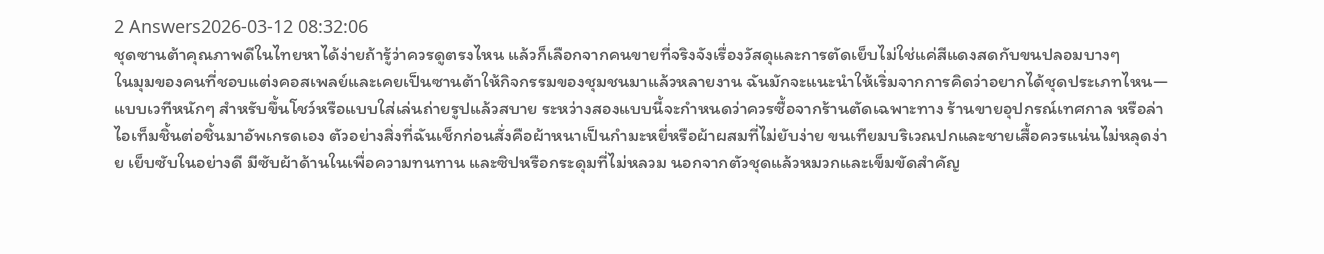2 Answers2026-03-12 08:32:06
ชุดซานต้าคุณภาพดีในไทยหาได้ง่ายถ้ารู้ว่าควรดูตรงไหน แล้วก็เลือกจากคนขายที่จริงจังเรื่องวัสดุและการตัดเย็บไม่ใช่แค่สีแดงสดกับขนปลอมบางๆ
ในมุมของคนที่ชอบแต่งคอสเพลย์และเคยเป็นซานต้าให้กิจกรรมของชุมชนมาแล้วหลายงาน ฉันมักจะแนะนำให้เริ่มจากการคิดว่าอยากได้ชุดประเภทไหน—แบบเวทีหนักๆ สำหรับขึ้นโชว์หรือแบบใส่เล่นถ่ายรูปแล้วสบาย ระหว่างสองแบบนี้จะกำหนดว่าควรซื้อจากร้านตัดเฉพาะทาง ร้านขายอุปกรณ์เทศกาล หรือล่าไอเท็มชิ้นต่อชิ้นมาอัพเกรดเอง ตัวอย่างสิ่งที่ฉันเช็กก่อนสั่งคือผ้าหนาเป็นกำมะหยี่หรือผ้าผสมที่ไม่ยับง่าย ขนเทียมบริเวณปกและชายเสื้อควรแน่นไม่หลุดง่าย เย็บซับในอย่างดี มีซับผ้าด้านในเพื่อความทนทาน และซิปหรือกระดุมที่ไม่หลวม นอกจากตัวชุดแล้วหมวกและเข็มขัดสำคัญ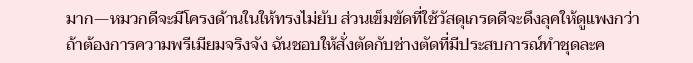มาก—หมวกดีจะมีโครงด้านในให้ทรงไม่ยับ ส่วนเข็มขัดที่ใช้วัสดุเกรดดีจะดึงลุคให้ดูแพงกว่า
ถ้าต้องการความพรีเมียมจริงจัง ฉันชอบให้สั่งตัดกับช่างตัดที่มีประสบการณ์ทำชุดละค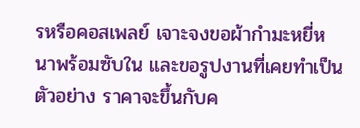รหรือคอสเพลย์ เจาะจงขอผ้ากำมะหยี่หนาพร้อมซับใน และขอรูปงานที่เคยทำเป็นตัวอย่าง ราคาจะขึ้นกับค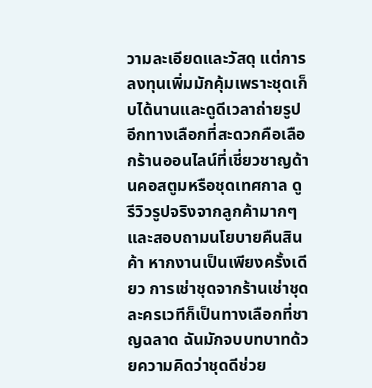วามละเอียดและวัสดุ แต่การลงทุนเพิ่มมักคุ้มเพราะชุดเก็บได้นานและดูดีเวลาถ่ายรูป อีกทางเลือกที่สะดวกคือเลือกร้านออนไลน์ที่เชี่ยวชาญด้านคอสตูมหรือชุดเทศกาล ดูรีวิวรูปจริงจากลูกค้ามากๆ และสอบถามนโยบายคืนสินค้า หากงานเป็นเพียงครั้งเดียว การเช่าชุดจากร้านเช่าชุดละครเวทีก็เป็นทางเลือกที่ชาญฉลาด ฉันมักจบบทบาทด้วยความคิดว่าชุดดีช่วย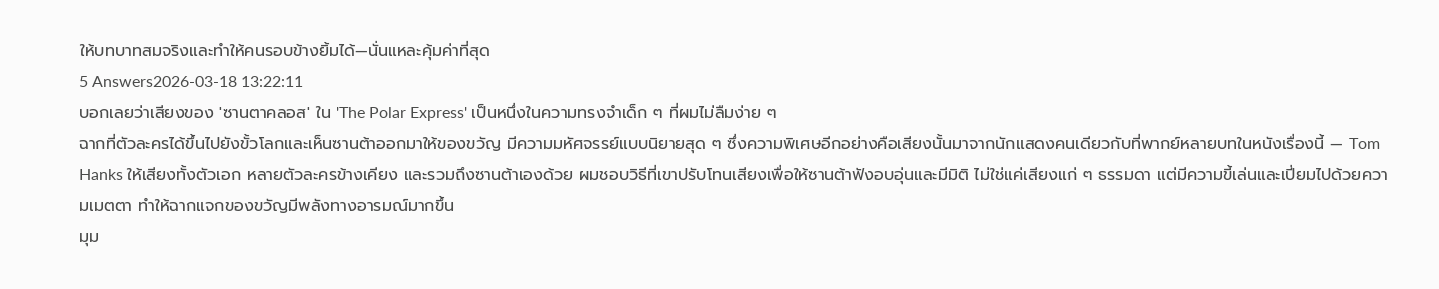ให้บทบาทสมจริงและทำให้คนรอบข้างยิ้มได้—นั่นแหละคุ้มค่าที่สุด
5 Answers2026-03-18 13:22:11
บอกเลยว่าเสียงของ 'ซานตาคลอส' ใน 'The Polar Express' เป็นหนึ่งในความทรงจำเด็ก ๆ ที่ผมไม่ลืมง่าย ๆ
ฉากที่ตัวละครได้ขึ้นไปยังขั้วโลกและเห็นซานต้าออกมาให้ของขวัญ มีความมหัศจรรย์แบบนิยายสุด ๆ ซึ่งความพิเศษอีกอย่างคือเสียงนั้นมาจากนักแสดงคนเดียวกับที่พากย์หลายบทในหนังเรื่องนี้ — Tom Hanks ให้เสียงทั้งตัวเอก หลายตัวละครข้างเคียง และรวมถึงซานต้าเองด้วย ผมชอบวิธีที่เขาปรับโทนเสียงเพื่อให้ซานต้าฟังอบอุ่นและมีมิติ ไม่ใช่แค่เสียงแก่ ๆ ธรรมดา แต่มีความขี้เล่นและเปี่ยมไปด้วยความเมตตา ทำให้ฉากแจกของขวัญมีพลังทางอารมณ์มากขึ้น
มุม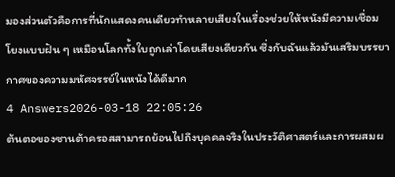มองส่วนตัวคือการที่นักแสดงคนเดียวทำหลายเสียงในเรื่องช่วยให้หนังมีความเชื่อมโยงแบบฝัน ๆ เหมือนโลกทั้งใบถูกเล่าโดยเสียงเดียวกัน ซึ่งกับฉันแล้วมันเสริมบรรยากาศของความมหัศจรรย์ในหนังได้ดีมาก
4 Answers2026-03-18 22:05:26
ต้นตอของซานต้าครอสสามารถย้อนไปถึงบุคคลจริงในประวัติศาสตร์และการผสมผ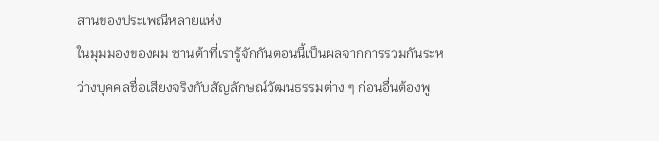สานของประเพณีหลายแห่ง
ในมุมมองของผม ซานต้าที่เรารู้จักกันตอนนี้เป็นผลจากการรวมกันระหว่างบุคคลชื่อเสียงจริงกับสัญลักษณ์วัฒนธรรมต่าง ๆ ก่อนอื่นต้องพู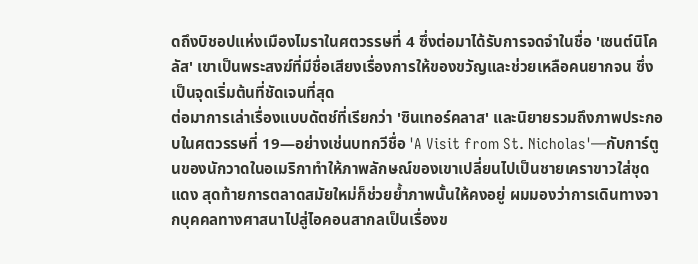ดถึงบิชอปแห่งเมืองไมราในศตวรรษที่ 4 ซึ่งต่อมาได้รับการจดจำในชื่อ 'เซนต์นิโคลัส' เขาเป็นพระสงฆ์ที่มีชื่อเสียงเรื่องการให้ของขวัญและช่วยเหลือคนยากจน ซึ่งเป็นจุดเริ่มต้นที่ชัดเจนที่สุด
ต่อมาการเล่าเรื่องแบบดัตช์ที่เรียกว่า 'ซินเทอร์คลาส' และนิยายรวมถึงภาพประกอบในศตวรรษที่ 19—อย่างเช่นบทกวีชื่อ 'A Visit from St. Nicholas'—กับการ์ตูนของนักวาดในอเมริกาทำให้ภาพลักษณ์ของเขาเปลี่ยนไปเป็นชายเคราขาวใส่ชุดแดง สุดท้ายการตลาดสมัยใหม่ก็ช่วยย้ำภาพนั้นให้คงอยู่ ผมมองว่าการเดินทางจากบุคคลทางศาสนาไปสู่ไอคอนสากลเป็นเรื่องข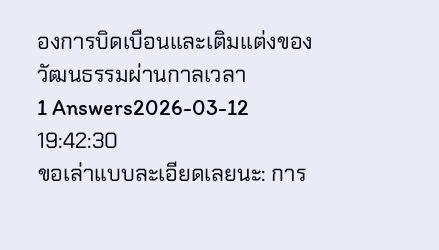องการบิดเบือนและเติมแต่งของวัฒนธรรมผ่านกาลเวลา
1 Answers2026-03-12 19:42:30
ขอเล่าแบบละเอียดเลยนะ: การ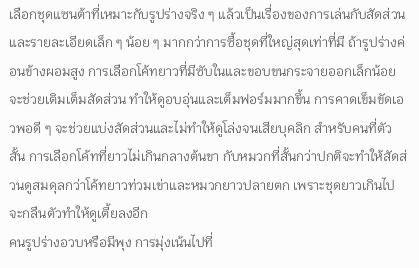เลือกชุดแซนต้าที่เหมาะกับรูปร่างจริง ๆ แล้วเป็นเรื่องของการเล่นกับสัดส่วนและรายละเอียดเล็ก ๆ น้อย ๆ มากกว่าการซื้อชุดที่ใหญ่สุดเท่าที่มี ถ้ารูปร่างค่อนข้างผอมสูง การเลือกโค้ทยาวที่มีซับในและขอบขนกระจายออกเล็กน้อยจะช่วยเติมเต็มสัดส่วน ทำให้ดูอบอุ่นและเต็มฟอร์มมากขึ้น การคาดเข็มขัดเอวพอดี ๆ จะช่วยแบ่งสัดส่วนและไม่ทำให้ดูโล่งจนเสียบุคลิก สำหรับคนที่ตัวสั้น การเลือกโค้ทที่ยาวไม่เกินกลางต้นขา กับหมวกที่สั้นกว่าปกติจะทำให้สัดส่วนดูสมดุลกว่าโค้ทยาวท่วมเข่าและหมวกยาวปลายตก เพราะชุดยาวเกินไปจะกลืนตัวทำให้ดูเตี้ยลงอีก
คนรูปร่างอวบหรือมีพุง การมุ่งเน้นไปที่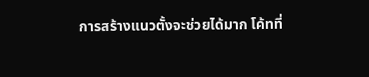การสร้างแนวตั้งจะช่วยได้มาก โค้ทที่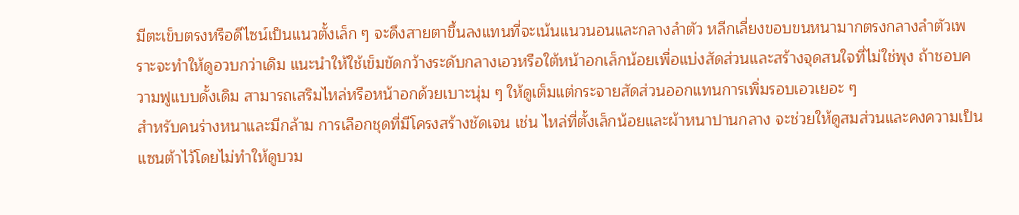มีตะเข็บตรงหรือดีไซน์เป็นแนวตั้งเล็ก ๆ จะดึงสายตาขึ้นลงแทนที่จะเน้นแนวนอนและกลางลำตัว หลีกเลี่ยงขอบขนหนามากตรงกลางลำตัวเพราะจะทำให้ดูอวบกว่าเดิม แนะนำให้ใช้เข็มขัดกว้างระดับกลางเอวหรือใต้หน้าอกเล็กน้อยเพื่อแบ่งสัดส่วนและสร้างจุดสนใจที่ไม่ใช่พุง ถ้าชอบความฟูแบบดั้งเดิม สามารถเสริมไหล่หรือหน้าอกด้วยเบาะนุ่ม ๆ ให้ดูเต็มแต่กระจายสัดส่วนออกแทนการเพิ่มรอบเอวเยอะ ๆ
สำหรับคนร่างหนาและมีกล้าม การเลือกชุดที่มีโครงสร้างชัดเจน เช่น ไหล่ที่ตั้งเล็กน้อยและผ้าหนาปานกลาง จะช่วยให้ดูสมส่วนและคงความเป็นแซนต้าไว้โดยไม่ทำให้ดูบวม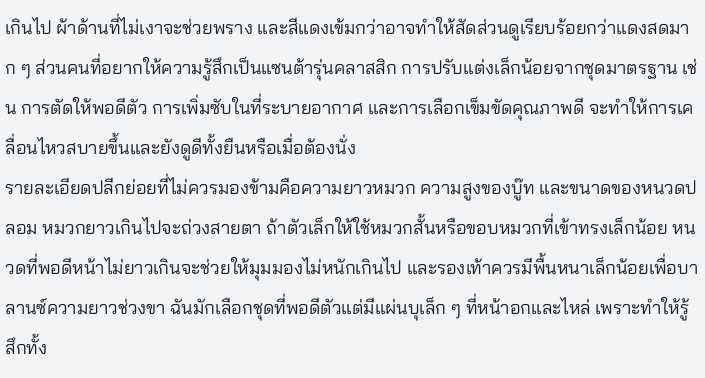เกินไป ผ้าด้านที่ไม่เงาจะช่วยพราง และสีแดงเข้มกว่าอาจทำให้สัดส่วนดูเรียบร้อยกว่าแดงสดมาก ๆ ส่วนคนที่อยากให้ความรู้สึกเป็นแซนต้ารุ่นคลาสสิก การปรับแต่งเล็กน้อยจากชุดมาตรฐาน เช่น การตัดให้พอดีตัว การเพิ่มซับในที่ระบายอากาศ และการเลือกเข็มขัดคุณภาพดี จะทำให้การเคลื่อนไหวสบายขึ้นและยังดูดีทั้งยืนหรือเมื่อต้องนั่ง
รายละเอียดปลีกย่อยที่ไม่ควรมองข้ามคือความยาวหมวก ความสูงของบู๊ท และขนาดของหนวดปลอม หมวกยาวเกินไปจะถ่วงสายตา ถ้าตัวเล็กให้ใช้หมวกสั้นหรือขอบหมวกที่เข้าทรงเล็กน้อย หนวดที่พอดีหน้าไม่ยาวเกินจะช่วยให้มุมมองไม่หนักเกินไป และรองเท้าควรมีพื้นหนาเล็กน้อยเพื่อบาลานซ์ความยาวช่วงขา ฉันมักเลือกชุดที่พอดีตัวแต่มีแผ่นบุเล็ก ๆ ที่หน้าอกและไหล่ เพราะทำให้รู้สึกทั้ง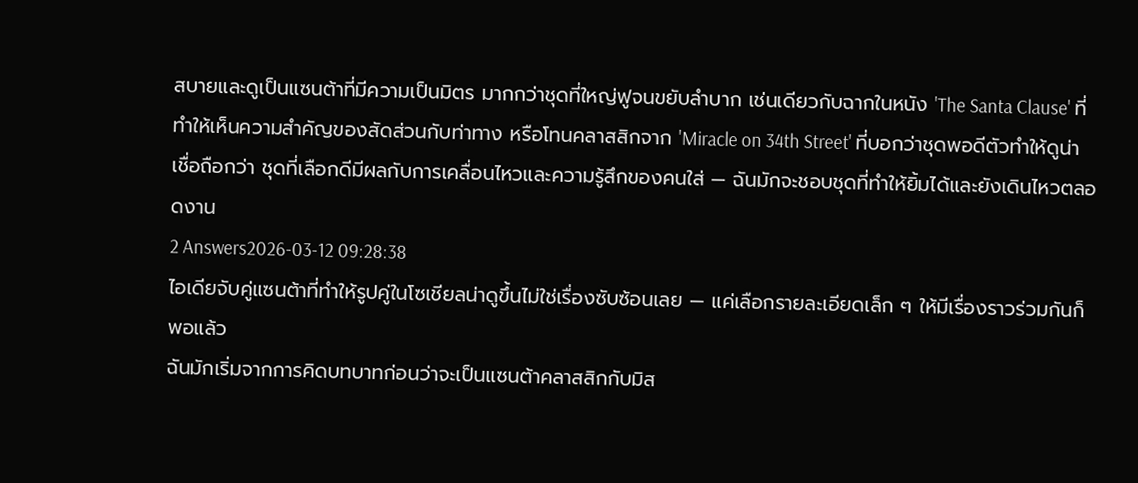สบายและดูเป็นแซนต้าที่มีความเป็นมิตร มากกว่าชุดที่ใหญ่ฟูจนขยับลำบาก เช่นเดียวกับฉากในหนัง 'The Santa Clause' ที่ทำให้เห็นความสำคัญของสัดส่วนกับท่าทาง หรือโทนคลาสสิกจาก 'Miracle on 34th Street' ที่บอกว่าชุดพอดีตัวทำให้ดูน่าเชื่อถือกว่า ชุดที่เลือกดีมีผลกับการเคลื่อนไหวและความรู้สึกของคนใส่ — ฉันมักจะชอบชุดที่ทำให้ยิ้มได้และยังเดินไหวตลอดงาน
2 Answers2026-03-12 09:28:38
ไอเดียจับคู่แซนต้าที่ทำให้รูปคู่ในโซเชียลน่าดูขึ้นไม่ใช่เรื่องซับซ้อนเลย — แค่เลือกรายละเอียดเล็ก ๆ ให้มีเรื่องราวร่วมกันก็พอแล้ว
ฉันมักเริ่มจากการคิดบทบาทก่อนว่าจะเป็นแซนต้าคลาสสิกกับมิส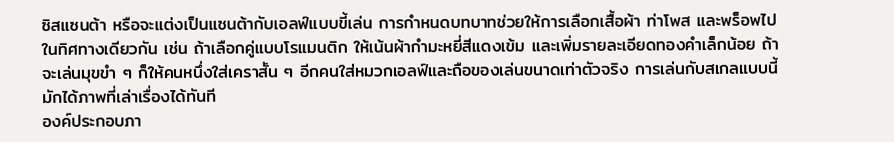ซิสแซนต้า หรือจะแต่งเป็นแซนต้ากับเอลฟ์แบบขี้เล่น การกำหนดบทบาทช่วยให้การเลือกเสื้อผ้า ท่าโพส และพร็อพไปในทิศทางเดียวกัน เช่น ถ้าเลือกคู่แบบโรแมนติก ให้เน้นผ้ากำมะหยี่สีแดงเข้ม และเพิ่มรายละเอียดทองคำเล็กน้อย ถ้าจะเล่นมุขขำ ๆ ก็ให้คนหนึ่งใส่เคราสั้น ๆ อีกคนใส่หมวกเอลฟ์และถือของเล่นขนาดเท่าตัวจริง การเล่นกับสเกลแบบนี้มักได้ภาพที่เล่าเรื่องได้ทันที
องค์ประกอบภา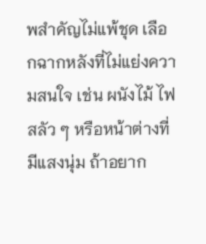พสำคัญไม่แพ้ชุด เลือกฉากหลังที่ไม่แย่งความสนใจ เช่น ผนังไม้ ไฟสลัว ๆ หรือหน้าต่างที่มีแสงนุ่ม ถ้าอยาก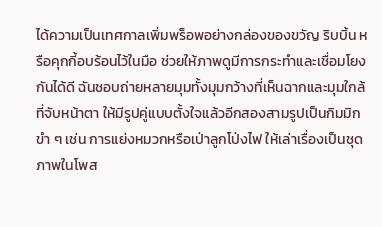ได้ความเป็นเทศกาลเพิ่มพร็อพอย่างกล่องของขวัญ ริบบิ้น หรือคุกกี้อบร้อนไว้ในมือ ช่วยให้ภาพดูมีการกระทำและเชื่อมโยงกันได้ดี ฉันชอบถ่ายหลายมุมทั้งมุมกว้างที่เห็นฉากและมุมใกล้ที่จับหน้าตา ให้มีรูปคู่แบบตั้งใจแล้วอีกสองสามรูปเป็นกิมมิกขำ ๆ เช่น การแย่งหมวกหรือเป่าลูกโป่งไฟ ให้เล่าเรื่องเป็นชุดภาพในโพส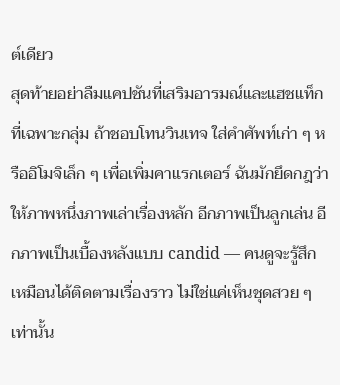ต์เดียว
สุดท้ายอย่าลืมแคปชันที่เสริมอารมณ์และแฮชแท็กที่เฉพาะกลุ่ม ถ้าชอบโทนวินเทจ ใส่คำศัพท์เก่า ๆ หรืออิโมจิเล็ก ๆ เพื่อเพิ่มคาแรกเตอร์ ฉันมักยึดกฎว่าให้ภาพหนึ่งภาพเล่าเรื่องหลัก อีกภาพเป็นลูกเล่น อีกภาพเป็นเบื้องหลังแบบ candid — คนดูจะรู้สึกเหมือนได้ติดตามเรื่องราว ไม่ใช่แค่เห็นชุดสวย ๆ เท่านั้น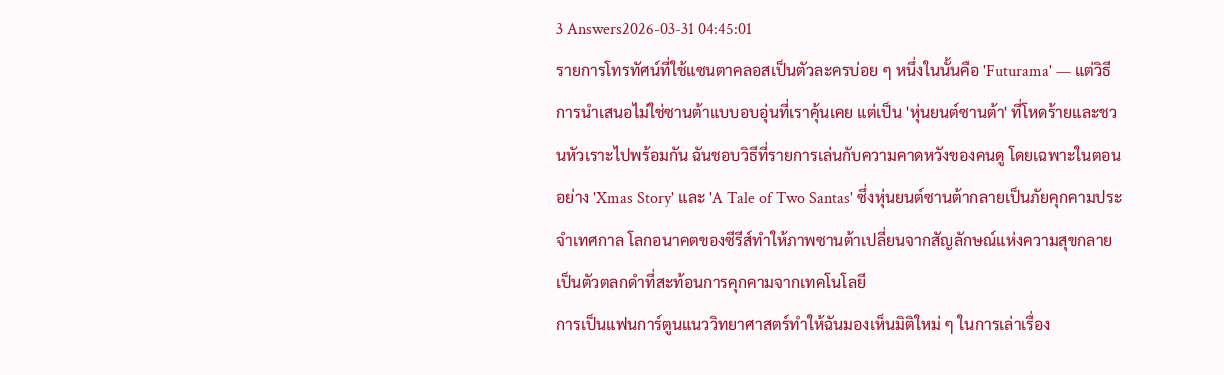3 Answers2026-03-31 04:45:01
รายการโทรทัศน์ที่ใช้แซนตาคลอสเป็นตัวละครบ่อย ๆ หนึ่งในนั้นคือ 'Futurama' — แต่วิธีการนำเสนอไม่ใช่ซานต้าแบบอบอุ่นที่เราคุ้นเคย แต่เป็น 'หุ่นยนต์ซานต้า' ที่โหดร้ายและชวนหัวเราะไปพร้อมกัน ฉันชอบวิธีที่รายการเล่นกับความคาดหวังของคนดู โดยเฉพาะในตอนอย่าง 'Xmas Story' และ 'A Tale of Two Santas' ซึ่งหุ่นยนต์ซานต้ากลายเป็นภัยคุกคามประจำเทศกาล โลกอนาคตของซีรีส์ทำให้ภาพซานต้าเปลี่ยนจากสัญลักษณ์แห่งความสุขกลายเป็นตัวตลกดำที่สะท้อนการคุกคามจากเทคโนโลยี
การเป็นแฟนการ์ตูนแนววิทยาศาสตร์ทำให้ฉันมองเห็นมิติใหม่ ๆ ในการเล่าเรื่อง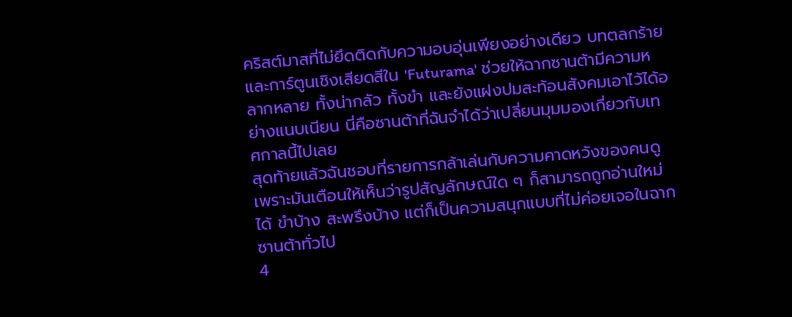คริสต์มาสที่ไม่ยึดติดกับความอบอุ่นเพียงอย่างเดียว บทตลกร้ายและการ์ตูนเชิงเสียดสีใน 'Futurama' ช่วยให้ฉากซานต้ามีความหลากหลาย ทั้งน่ากลัว ทั้งขำ และยังแฝงปมสะท้อนสังคมเอาไว้ได้อย่างแนบเนียน นี่คือซานต้าที่ฉันจำได้ว่าเปลี่ยนมุมมองเกี่ยวกับเทศกาลนี้ไปเลย
สุดท้ายแล้วฉันชอบที่รายการกล้าเล่นกับความคาดหวังของคนดู เพราะมันเตือนให้เห็นว่ารูปสัญลักษณ์ใด ๆ ก็สามารถถูกอ่านใหม่ได้ ขำบ้าง สะพรึงบ้าง แต่ก็เป็นความสนุกแบบที่ไม่ค่อยเจอในฉากซานต้าทั่วไป
4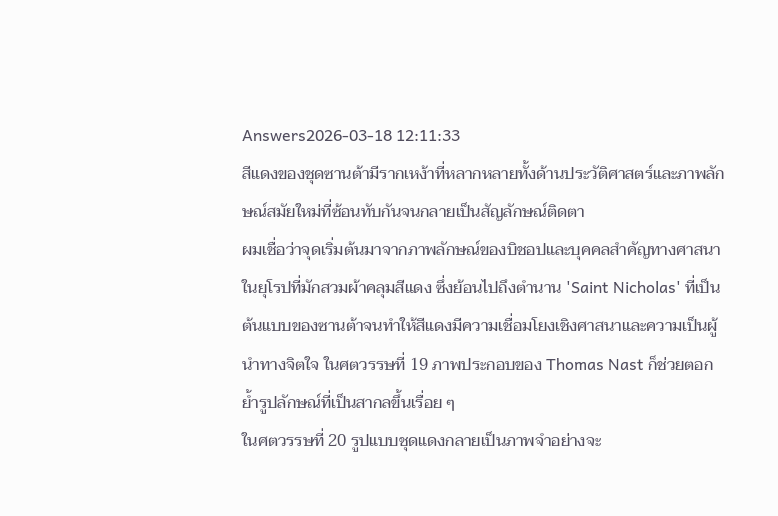Answers2026-03-18 12:11:33
สีแดงของชุดซานต้ามีรากเหง้าที่หลากหลายทั้งด้านประวัติศาสตร์และภาพลักษณ์สมัยใหม่ที่ซ้อนทับกันจนกลายเป็นสัญลักษณ์ติดตา
ผมเชื่อว่าจุดเริ่มต้นมาจากภาพลักษณ์ของบิชอปและบุคคลสำคัญทางศาสนาในยุโรปที่มักสวมผ้าคลุมสีแดง ซึ่งย้อนไปถึงตำนาน 'Saint Nicholas' ที่เป็นต้นแบบของซานต้าจนทำให้สีแดงมีความเชื่อมโยงเชิงศาสนาและความเป็นผู้นำทางจิตใจ ในศตวรรษที่ 19 ภาพประกอบของ Thomas Nast ก็ช่วยตอกย้ำรูปลักษณ์ที่เป็นสากลขึ้นเรื่อย ๆ
ในศตวรรษที่ 20 รูปแบบชุดแดงกลายเป็นภาพจำอย่างจะ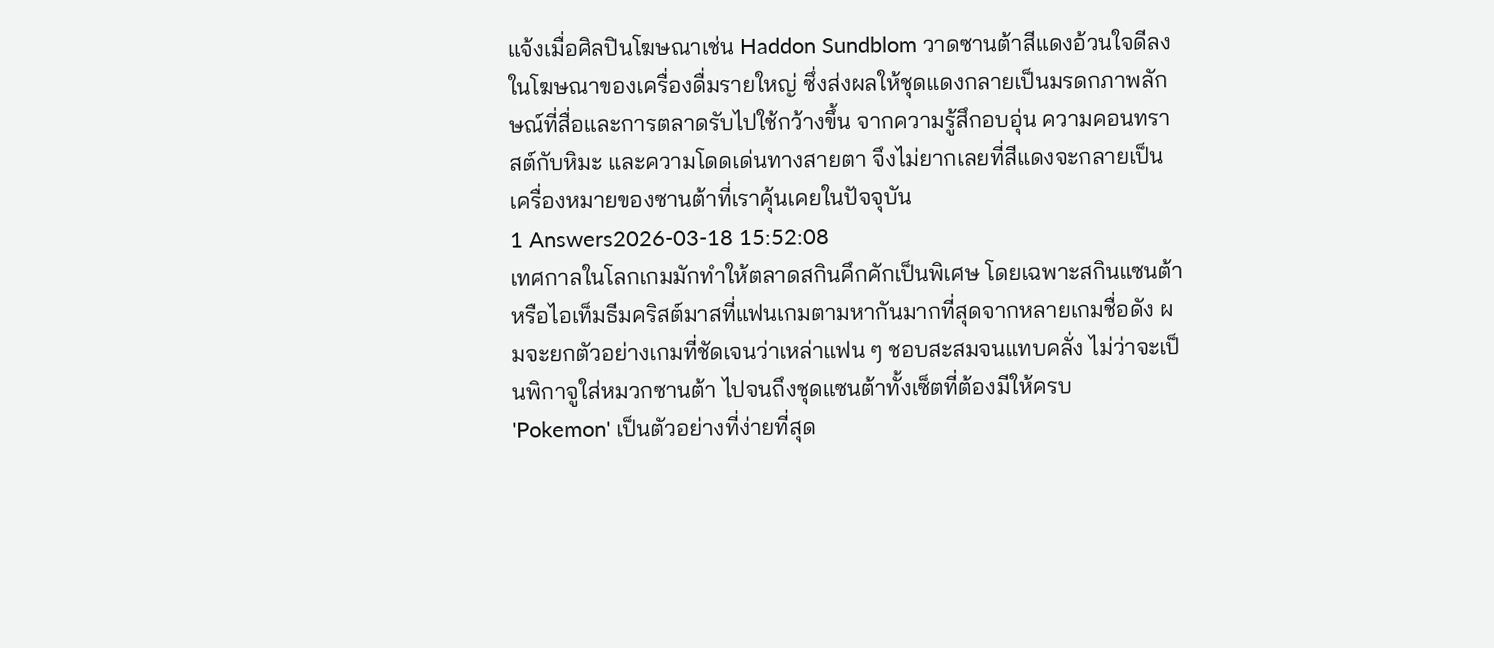แจ้งเมื่อศิลปินโฆษณาเช่น Haddon Sundblom วาดซานต้าสีแดงอ้วนใจดีลงในโฆษณาของเครื่องดื่มรายใหญ่ ซึ่งส่งผลให้ชุดแดงกลายเป็นมรดกภาพลักษณ์ที่สื่อและการตลาดรับไปใช้กว้างขึ้น จากความรู้สึกอบอุ่น ความคอนทราสต์กับหิมะ และความโดดเด่นทางสายตา จึงไม่ยากเลยที่สีแดงจะกลายเป็นเครื่องหมายของซานต้าที่เราคุ้นเคยในปัจจุบัน
1 Answers2026-03-18 15:52:08
เทศกาลในโลกเกมมักทำให้ตลาดสกินคึกคักเป็นพิเศษ โดยเฉพาะสกินแซนต้าหรือไอเท็มธีมคริสต์มาสที่แฟนเกมตามหากันมากที่สุดจากหลายเกมชื่อดัง ผมจะยกตัวอย่างเกมที่ชัดเจนว่าเหล่าแฟน ๆ ชอบสะสมจนแทบคลั่ง ไม่ว่าจะเป็นพิกาจูใส่หมวกซานต้า ไปจนถึงชุดแซนต้าทั้งเซ็ตที่ต้องมีให้ครบ
'Pokemon' เป็นตัวอย่างที่ง่ายที่สุด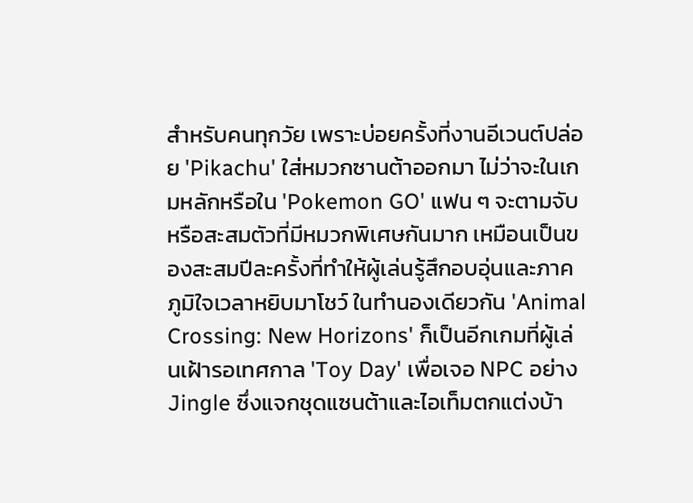สำหรับคนทุกวัย เพราะบ่อยครั้งที่งานอีเวนต์ปล่อย 'Pikachu' ใส่หมวกซานต้าออกมา ไม่ว่าจะในเกมหลักหรือใน 'Pokemon GO' แฟน ๆ จะตามจับหรือสะสมตัวที่มีหมวกพิเศษกันมาก เหมือนเป็นของสะสมปีละครั้งที่ทำให้ผู้เล่นรู้สึกอบอุ่นและภาคภูมิใจเวลาหยิบมาโชว์ ในทำนองเดียวกัน 'Animal Crossing: New Horizons' ก็เป็นอีกเกมที่ผู้เล่นเฝ้ารอเทศกาล 'Toy Day' เพื่อเจอ NPC อย่าง Jingle ซึ่งแจกชุดแซนต้าและไอเท็มตกแต่งบ้า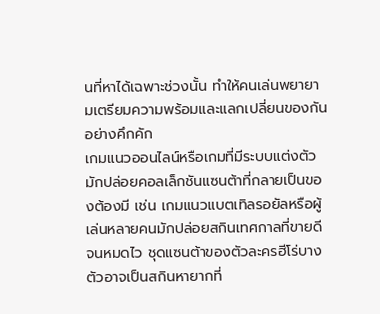นที่หาได้เฉพาะช่วงนั้น ทำให้คนเล่นพยายามเตรียมความพร้อมและแลกเปลี่ยนของกันอย่างคึกคัก
เกมแนวออนไลน์หรือเกมที่มีระบบแต่งตัวมักปล่อยคอลเล็กชันแซนต้าที่กลายเป็นของต้องมี เช่น เกมแนวแบตเทิลรอยัลหรือผู้เล่นหลายคนมักปล่อยสกินเทศกาลที่ขายดีจนหมดไว ชุดแซนต้าของตัวละครฮีโร่บางตัวอาจเป็นสกินหายากที่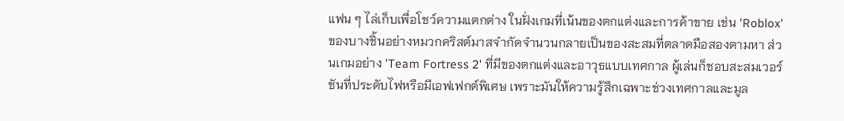แฟน ๆ ไล่เก็บเพื่อโชว์ความแตกต่าง ในฝั่งเกมที่เน้นของตกแต่งและการค้าขาย เช่น 'Roblox' ของบางชิ้นอย่างหมวกคริสต์มาสจำกัดจำนวนกลายเป็นของสะสมที่ตลาดมือสองตามหา ส่วนเกมอย่าง 'Team Fortress 2' ที่มีของตกแต่งและอาวุธแบบเทศกาล ผู้เล่นก็ชอบสะสมเวอร์ชันที่ประดับไฟหรือมีเอฟเฟกต์พิเศษ เพราะมันให้ความรู้สึกเฉพาะช่วงเทศกาลและมูล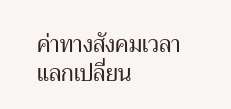ค่าทางสังคมเวลาแลกเปลี่ยน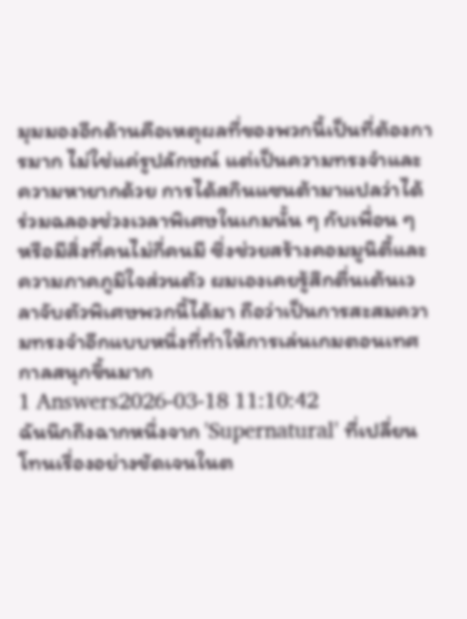มุมมองอีกด้านคือเหตุผลที่ของพวกนี้เป็นที่ต้องการมาก ไม่ใช่แค่รูปลักษณ์ แต่เป็นความทรงจำและความหายากด้วย การได้สกินแซนต้ามาแปลว่าได้ร่วมฉลองช่วงเวลาพิเศษในเกมนั้น ๆ กับเพื่อน ๆ หรือมีสิ่งที่คนไม่กี่คนมี ซึ่งช่วยสร้างคอมมูนิตี้และความภาคภูมิใจส่วนตัว ผมเองเคยรู้สึกตื่นเต้นเวลาจับตัวพิเศษพวกนี้ได้มา ถือว่าเป็นการสะสมความทรงจำอีกแบบหนึ่งที่ทำให้การเล่นเกมตอนเทศกาลสนุกขึ้นมาก
1 Answers2026-03-18 11:10:42
ฉันนึกถึงฉากหนึ่งจาก 'Supernatural' ที่เปลี่ยนโทนเรื่องอย่างชัดเจนในต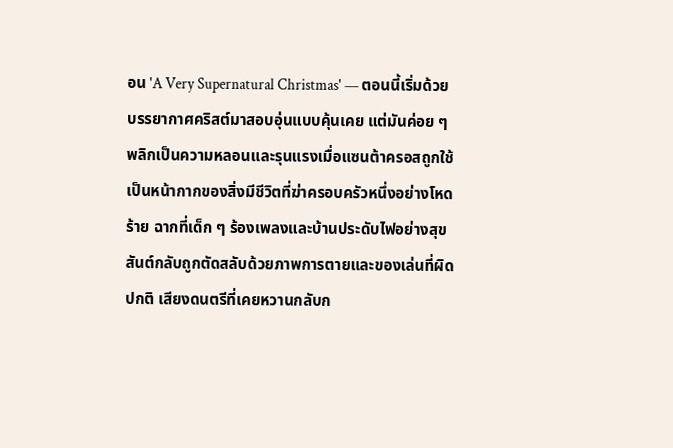อน 'A Very Supernatural Christmas' — ตอนนี้เริ่มด้วยบรรยากาศคริสต์มาสอบอุ่นแบบคุ้นเคย แต่มันค่อย ๆ พลิกเป็นความหลอนและรุนแรงเมื่อแซนต้าครอสถูกใช้เป็นหน้ากากของสิ่งมีชีวิตที่ฆ่าครอบครัวหนึ่งอย่างโหดร้าย ฉากที่เด็ก ๆ ร้องเพลงและบ้านประดับไฟอย่างสุขสันต์กลับถูกตัดสลับด้วยภาพการตายและของเล่นที่ผิดปกติ เสียงดนตรีที่เคยหวานกลับก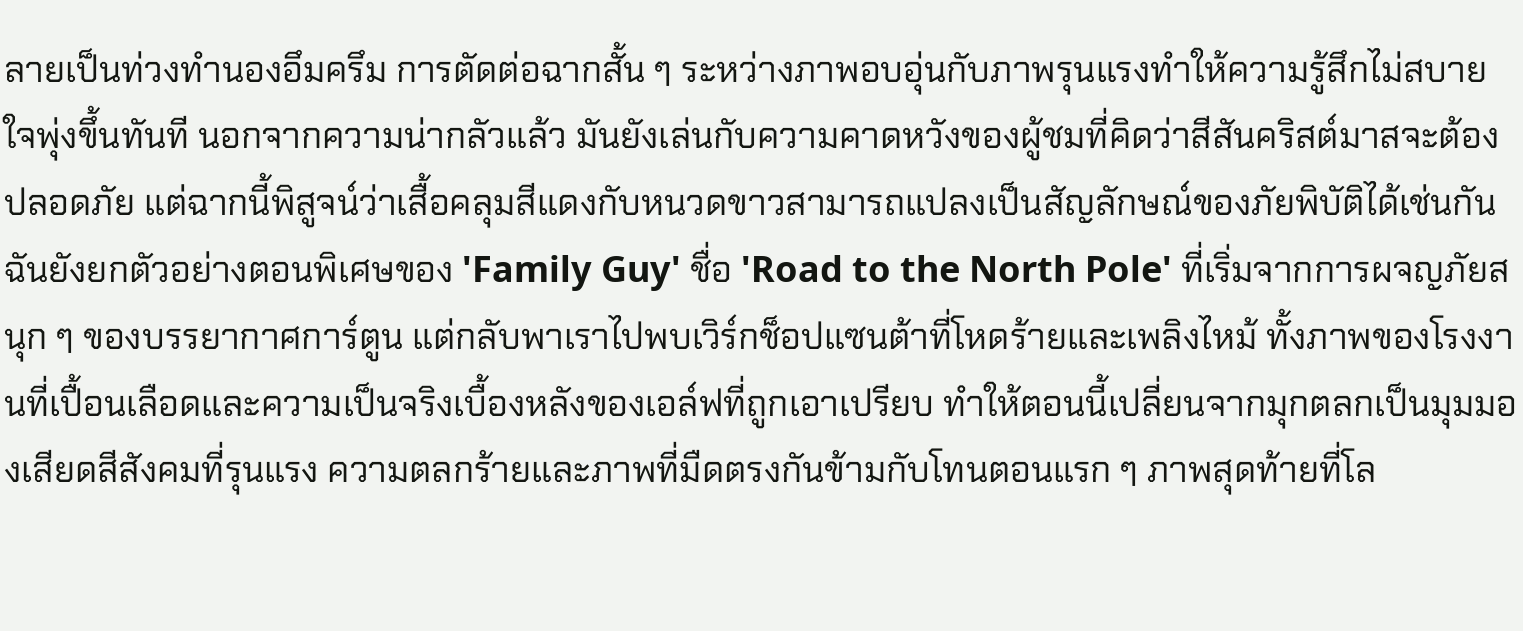ลายเป็นท่วงทำนองอึมครึม การตัดต่อฉากสั้น ๆ ระหว่างภาพอบอุ่นกับภาพรุนแรงทำให้ความรู้สึกไม่สบายใจพุ่งขึ้นทันที นอกจากความน่ากลัวแล้ว มันยังเล่นกับความคาดหวังของผู้ชมที่คิดว่าสีสันคริสต์มาสจะต้องปลอดภัย แต่ฉากนี้พิสูจน์ว่าเสื้อคลุมสีแดงกับหนวดขาวสามารถแปลงเป็นสัญลักษณ์ของภัยพิบัติได้เช่นกัน
ฉันยังยกตัวอย่างตอนพิเศษของ 'Family Guy' ชื่อ 'Road to the North Pole' ที่เริ่มจากการผจญภัยสนุก ๆ ของบรรยากาศการ์ตูน แต่กลับพาเราไปพบเวิร์กช็อปแซนต้าที่โหดร้ายและเพลิงไหม้ ทั้งภาพของโรงงานที่เปื้อนเลือดและความเป็นจริงเบื้องหลังของเอล์ฟที่ถูกเอาเปรียบ ทำให้ตอนนี้เปลี่ยนจากมุกตลกเป็นมุมมองเสียดสีสังคมที่รุนแรง ความตลกร้ายและภาพที่มืดตรงกันข้ามกับโทนตอนแรก ๆ ภาพสุดท้ายที่โล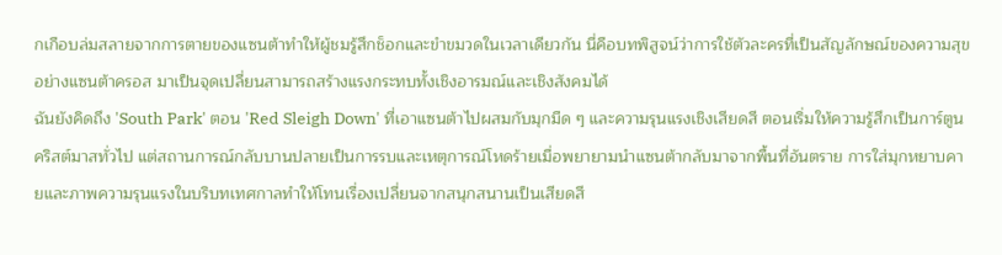กเกือบล่มสลายจากการตายของแซนต้าทำให้ผู้ชมรู้สึกช็อกและขำขมวดในเวลาเดียวกัน นี่คือบทพิสูจน์ว่าการใช้ตัวละครที่เป็นสัญลักษณ์ของความสุขอย่างแซนต้าครอส มาเป็นจุดเปลี่ยนสามารถสร้างแรงกระทบทั้งเชิงอารมณ์และเชิงสังคมได้
ฉันยังคิดถึง 'South Park' ตอน 'Red Sleigh Down' ที่เอาแซนต้าไปผสมกับมุกมืด ๆ และความรุนแรงเชิงเสียดสี ตอนเริ่มให้ความรู้สึกเป็นการ์ตูนคริสต์มาสทั่วไป แต่สถานการณ์กลับบานปลายเป็นการรบและเหตุการณ์โหดร้ายเมื่อพยายามนำแซนต้ากลับมาจากพื้นที่อันตราย การใส่มุกหยาบคายและภาพความรุนแรงในบริบทเทศกาลทำให้โทนเรื่องเปลี่ยนจากสนุกสนานเป็นเสียดสี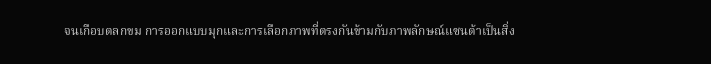จนเกือบตลกขม การออกแบบมุกและการเลือกภาพที่ตรงกันข้ามกับภาพลักษณ์แซนต้าเป็นสิ่ง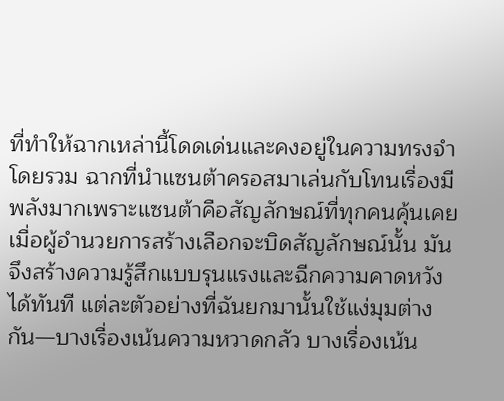ที่ทำให้ฉากเหล่านี้โดดเด่นและคงอยู่ในความทรงจำ
โดยรวม ฉากที่นำแซนต้าครอสมาเล่นกับโทนเรื่องมีพลังมากเพราะแซนต้าคือสัญลักษณ์ที่ทุกคนคุ้นเคย เมื่อผู้อำนวยการสร้างเลือกจะบิดสัญลักษณ์นั้น มันจึงสร้างความรู้สึกแบบรุนแรงและฉีกความคาดหวังได้ทันที แต่ละตัวอย่างที่ฉันยกมานั้นใช้แง่มุมต่างกัน—บางเรื่องเน้นความหวาดกลัว บางเรื่องเน้น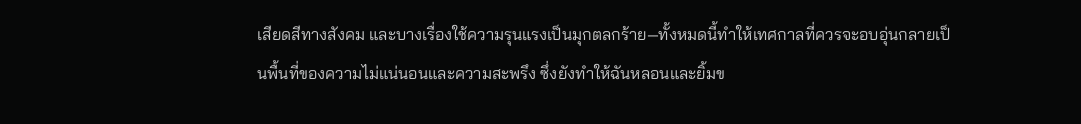เสียดสีทางสังคม และบางเรื่องใช้ความรุนแรงเป็นมุกตลกร้าย—ทั้งหมดนี้ทำให้เทศกาลที่ควรจะอบอุ่นกลายเป็นพื้นที่ของความไม่แน่นอนและความสะพรึง ซึ่งยังทำให้ฉันหลอนและยิ้มข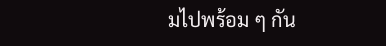มไปพร้อม ๆ กัน